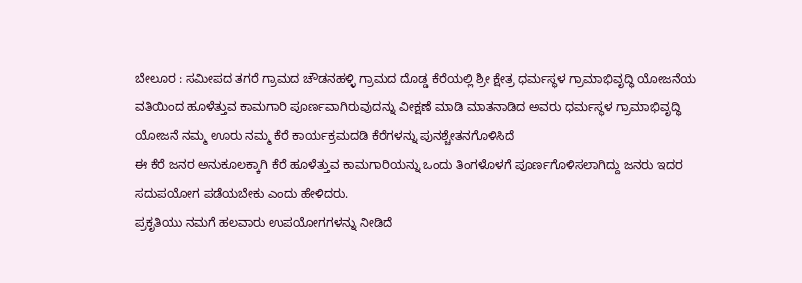ಬೇಲೂರ : ಸಮೀಪದ ತಗರೆ ಗ್ರಾಮದ ಚೌಡನಹಳ್ಳಿ ಗ್ರಾಮದ ದೊಡ್ಡ ಕೆರೆಯಲ್ಲಿ ಶ್ರೀ ಕ್ಷೇತ್ರ ಧರ್ಮಸ್ಥಳ ಗ್ರಾಮಾಭಿವೃದ್ಧಿ ಯೋಜನೆಯ ವತಿಯಿಂದ ಹೂಳೆತ್ತುವ ಕಾಮಗಾರಿ ಪೂರ್ಣವಾಗಿರುವುದನ್ನು ವೀಕ್ಷಣೆ ಮಾಡಿ ಮಾತನಾಡಿದ ಅವರು ಧರ್ಮಸ್ಥಳ ಗ್ರಾಮಾಭಿವೃದ್ಧಿ ಯೋಜನೆ ನಮ್ಮ ಊರು ನಮ್ಮ ಕೆರೆ ಕಾರ್ಯಕ್ರಮದಡಿ ಕೆರೆಗಳನ್ನು ಪುನಶ್ಚೇತನಗೊಳಿಸಿದೆ
ಈ ಕೆರೆ ಜನರ ಅನುಕೂಲಕ್ಕಾಗಿ ಕೆರೆ ಹೂಳೆತ್ತುವ ಕಾಮಗಾರಿಯನ್ನು ಒಂದು ತಿಂಗಳೊಳಗೆ ಪೂರ್ಣಗೊಳಿಸಲಾಗಿದ್ದು ಜನರು ಇದರ ಸದುಪಯೋಗ ಪಡೆಯಬೇಕು ಎಂದು ಹೇಳಿದರು.
ಪ್ರಕೃತಿಯು ನಮಗೆ ಹಲವಾರು ಉಪಯೋಗಗಳನ್ನು ನೀಡಿದೆ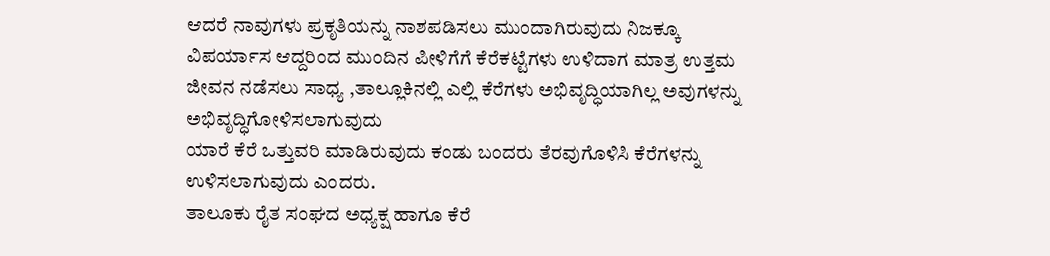ಆದರೆ ನಾವುಗಳು ಪ್ರಕೃತಿಯನ್ನು ನಾಶಪಡಿಸಲು ಮುಂದಾಗಿರುವುದು ನಿಜಕ್ಕೂ ವಿಪರ್ಯಾಸ ಆದ್ದರಿಂದ ಮುಂದಿನ ಪೀಳಿಗೆಗೆ ಕೆರೆಕಟ್ಟೆಗಳು ಉಳಿದಾಗ ಮಾತ್ರ ಉತ್ತಮ ಜೀವನ ನಡೆಸಲು ಸಾಧ್ಯ ,ತಾಲ್ಲೂಕಿನಲ್ಲಿ ಎಲ್ಲಿ ಕೆರೆಗಳು ಅಭಿವೃದ್ಧಿಯಾಗಿಲ್ಲ ಅವುಗಳನ್ನು ಅಭಿವೃದ್ಧಿಗೋಳಿಸಲಾಗುವುದು
ಯಾರೆ ಕೆರೆ ಒತ್ತುವರಿ ಮಾಡಿರುವುದು ಕಂಡು ಬಂದರು ತೆರವುಗೊಳಿಸಿ ಕೆರೆಗಳನ್ನು ಉಳಿಸಲಾಗುವುದು ಎಂದರು.
ತಾಲೂಕು ರೈತ ಸಂಘದ ಅಧ್ಯಕ್ಷ ಹಾಗೂ ಕೆರೆ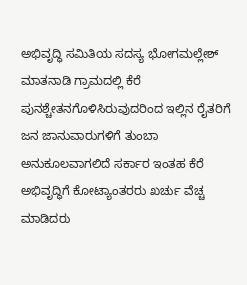ಅಭಿವೃದ್ಧಿ ಸಮಿತಿಯ ಸದಸ್ಯ ಭೋಗಮಲ್ಲೇಶ್ ಮಾತನಾಡಿ ಗ್ರಾಮದಲ್ಲಿ ಕೆರೆ ಪುನಶ್ಚೇತನಗೊಳಿಸಿರುವುದರಿಂದ ಇಲ್ಲಿನ ರೈತರಿಗೆ ಜನ ಜಾನುವಾರುಗಳಿಗೆ ತುಂಬಾ ಅನುಕೂಲವಾಗಲಿದೆ ಸರ್ಕಾರ ಇಂತಹ ಕೆರೆ ಅಭಿವೃದ್ಧಿಗೆ ಕೋಟ್ಯಾಂತರರು ಖರ್ಚು ವೆಚ್ಚ ಮಾಡಿದರು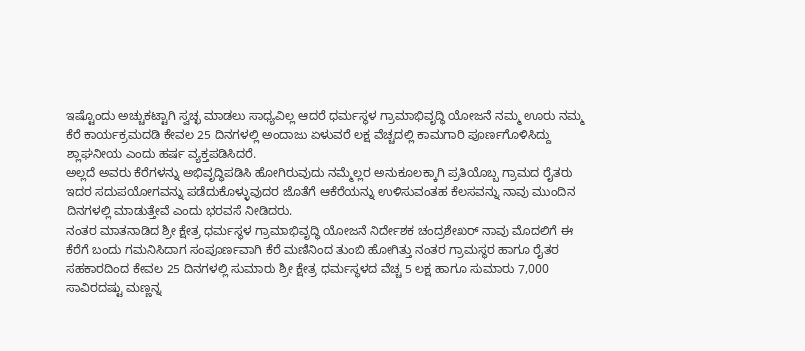ಇಷ್ಟೊಂದು ಅಚ್ಚುಕಟ್ಟಾಗಿ ಸ್ವಚ್ಛ ಮಾಡಲು ಸಾಧ್ಯವಿಲ್ಲ ಆದರೆ ಧರ್ಮಸ್ಥಳ ಗ್ರಾಮಾಭಿವೃದ್ಧಿ ಯೋಜನೆ ನಮ್ಮ ಊರು ನಮ್ಮ ಕೆರೆ ಕಾರ್ಯಕ್ರಮದಡಿ ಕೇವಲ 25 ದಿನಗಳಲ್ಲಿ ಅಂದಾಜು ಏಳುವರೆ ಲಕ್ಷ ವೆಚ್ಚದಲ್ಲಿ ಕಾಮಗಾರಿ ಪೂರ್ಣಗೊಳಿಸಿದ್ದು ಶ್ಲಾಘನೀಯ ಎಂದು ಹರ್ಷ ವ್ಯಕ್ತಪಡಿಸಿದರೆ.
ಅಲ್ಲದೆ ಅವರು ಕೆರೆಗಳನ್ನು ಅಭಿವೃದ್ಧಿಪಡಿಸಿ ಹೋಗಿರುವುದು ನಮ್ಮೆಲ್ಲರ ಅನುಕೂಲಕ್ಕಾಗಿ ಪ್ರತಿಯೊಬ್ಬ ಗ್ರಾಮದ ರೈತರು ಇದರ ಸದುಪಯೋಗವನ್ನು ಪಡೆದುಕೊಳ್ಳುವುದರ ಜೊತೆಗೆ ಆಕೆರೆಯನ್ನು ಉಳಿಸುವಂತಹ ಕೆಲಸವನ್ನು ನಾವು ಮುಂದಿನ ದಿನಗಳಲ್ಲಿ ಮಾಡುತ್ತೇವೆ ಎಂದು ಭರವಸೆ ನೀಡಿದರು.
ನಂತರ ಮಾತನಾಡಿದ ಶ್ರೀ ಕ್ಷೇತ್ರ ಧರ್ಮಸ್ಥಳ ಗ್ರಾಮಾಭಿವೃದ್ಧಿ ಯೋಜನೆ ನಿರ್ದೇಶಕ ಚಂದ್ರಶೇಖರ್ ನಾವು ಮೊದಲಿಗೆ ಈ ಕೆರೆಗೆ ಬಂದು ಗಮನಿಸಿದಾಗ ಸಂಪೂರ್ಣವಾಗಿ ಕೆರೆ ಮಣಿನಿಂದ ತುಂಬಿ ಹೋಗಿತ್ತು ನಂತರ ಗ್ರಾಮಸ್ಥರ ಹಾಗೂ ರೈತರ ಸಹಕಾರದಿಂದ ಕೇವಲ 25 ದಿನಗಳಲ್ಲಿ ಸುಮಾರು ಶ್ರೀ ಕ್ಷೇತ್ರ ಧರ್ಮಸ್ಥಳದ ವೆಚ್ಚ 5 ಲಕ್ಷ ಹಾಗೂ ಸುಮಾರು 7,000 ಸಾವಿರದಷ್ಟು ಮಣ್ಣನ್ನ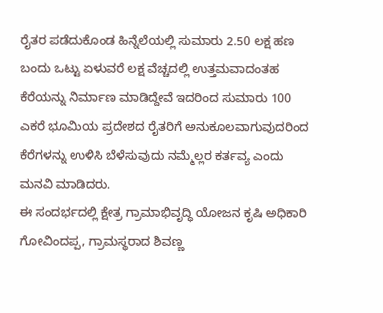ರೈತರ ಪಡೆದುಕೊಂಡ ಹಿನ್ನೆಲೆಯಲ್ಲಿ ಸುಮಾರು 2.50 ಲಕ್ಷ ಹಣ ಬಂದು ಒಟ್ಟು ಏಳುವರೆ ಲಕ್ಷ ವೆಚ್ಚದಲ್ಲಿ ಉತ್ತಮವಾದಂತಹ ಕೆರೆಯನ್ನು ನಿರ್ಮಾಣ ಮಾಡಿದ್ದೇವೆ ಇದರಿಂದ ಸುಮಾರು 100 ಎಕರೆ ಭೂಮಿಯ ಪ್ರದೇಶದ ರೈತರಿಗೆ ಅನುಕೂಲವಾಗುವುದರಿಂದ ಕೆರೆಗಳನ್ನು ಉಳಿಸಿ ಬೆಳೆಸುವುದು ನಮ್ಮೆಲ್ಲರ ಕರ್ತವ್ಯ ಎಂದು ಮನವಿ ಮಾಡಿದರು.
ಈ ಸಂದರ್ಭದಲ್ಲಿ ಕ್ಷೇತ್ರ ಗ್ರಾಮಾಭಿವೃದ್ಧಿ ಯೋಜನ ಕೃಷಿ ಅಧಿಕಾರಿ ಗೋವಿಂದಪ್ಪ, ಗ್ರಾಮಸ್ಥರಾದ ಶಿವಣ್ಣ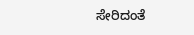ಸೇರಿದಂತೆ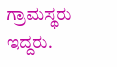ಗ್ರಾಮಸ್ಥರು ಇದ್ದರು.